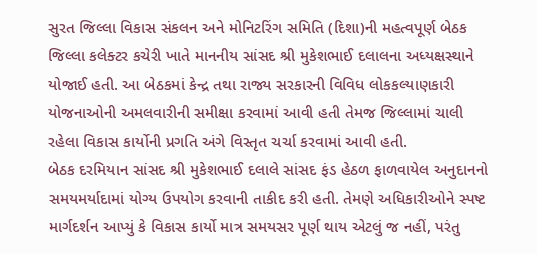સુરત જિલ્લા વિકાસ સંકલન અને મોનિટરિંગ સમિતિ (દિશા)ની મહત્વપૂર્ણ બેઠક જિલ્લા કલેક્ટર કચેરી ખાતે માનનીય સાંસદ શ્રી મુકેશભાઈ દલાલના અધ્યક્ષસ્થાને યોજાઈ હતી. આ બેઠકમાં કેન્દ્ર તથા રાજ્ય સરકારની વિવિધ લોકકલ્યાણકારી યોજનાઓની અમલવારીની સમીક્ષા કરવામાં આવી હતી તેમજ જિલ્લામાં ચાલી રહેલા વિકાસ કાર્યોની પ્રગતિ અંગે વિસ્તૃત ચર્ચા કરવામાં આવી હતી.
બેઠક દરમિયાન સાંસદ શ્રી મુકેશભાઈ દલાલે સાંસદ ફંડ હેઠળ ફાળવાયેલ અનુદાનનો સમયમર્યાદામાં યોગ્ય ઉપયોગ કરવાની તાકીદ કરી હતી. તેમણે અધિકારીઓને સ્પષ્ટ માર્ગદર્શન આપ્યું કે વિકાસ કાર્યો માત્ર સમયસર પૂર્ણ થાય એટલું જ નહીં, પરંતુ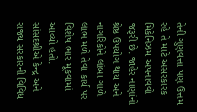તેની ગુણવત્તા પણ ઉત્તમ રહે તે માટે અસરકારક મિકેનિઝમ અપનાવવો જરૂરી છે. જાહેર નાણાંનો શ્રેષ્ઠ ઉપયોગ થાય અને નાગરિકોને લાંબા ગાળે લાભ મળે તેવા કાર્ય પર વિશેષ ભાર મૂકવામાં આવ્યો હતો.
સાંસદશ્રીએ કેન્દ્ર અને રાજ્ય સરકારની વિવિધ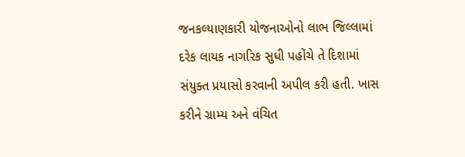જનકલ્યાણકારી યોજનાઓનો લાભ જિલ્લામાં દરેક લાયક નાગરિક સુધી પહોંચે તે દિશામાં સંયુક્ત પ્રયાસો કરવાની અપીલ કરી હતી. ખાસ કરીને ગ્રામ્ય અને વંચિત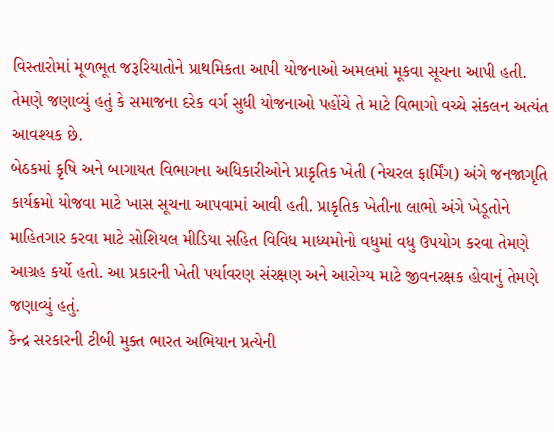વિસ્તારોમાં મૂળભૂત જરૂરિયાતોને પ્રાથમિકતા આપી યોજનાઓ અમલમાં મૂકવા સૂચના આપી હતી. તેમણે જણાવ્યું હતું કે સમાજના દરેક વર્ગ સુધી યોજનાઓ પહોંચે તે માટે વિભાગો વચ્ચે સંકલન અત્યંત આવશ્યક છે.
બેઠકમાં કૃષિ અને બાગાયત વિભાગના અધિકારીઓને પ્રાકૃતિક ખેતી (નેચરલ ફાર્મિંગ) અંગે જનજાગૃતિ કાર્યક્રમો યોજવા માટે ખાસ સૂચના આપવામાં આવી હતી. પ્રાકૃતિક ખેતીના લાભો અંગે ખેડૂતોને માહિતગાર કરવા માટે સોશિયલ મીડિયા સહિત વિવિધ માધ્યમોનો વધુમાં વધુ ઉપયોગ કરવા તેમણે આગ્રહ કર્યો હતો. આ પ્રકારની ખેતી પર્યાવરણ સંરક્ષણ અને આરોગ્ય માટે જીવનરક્ષક હોવાનું તેમણે જણાવ્યું હતું.
કેન્દ્ર સરકારની ટીબી મુક્ત ભારત અભિયાન પ્રત્યેની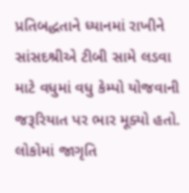પ્રતિબદ્ધતાને ધ્યાનમાં રાખીને સાંસદશ્રીએ ટીબી સામે લડવા માટે વધુમાં વધુ કેમ્પો યોજવાની જરૂરિયાત પર ભાર મૂક્યો હતો. લોકોમાં જાગૃતિ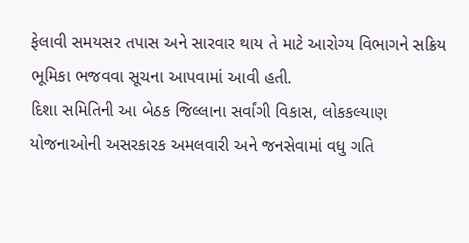ફેલાવી સમયસર તપાસ અને સારવાર થાય તે માટે આરોગ્ય વિભાગને સક્રિય ભૂમિકા ભજવવા સૂચના આપવામાં આવી હતી.
દિશા સમિતિની આ બેઠક જિલ્લાના સર્વાંગી વિકાસ, લોકકલ્યાણ યોજનાઓની અસરકારક અમલવારી અને જનસેવામાં વધુ ગતિ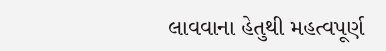લાવવાના હેતુથી મહત્વપૂર્ણ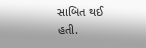સાબિત થઈ હતી.